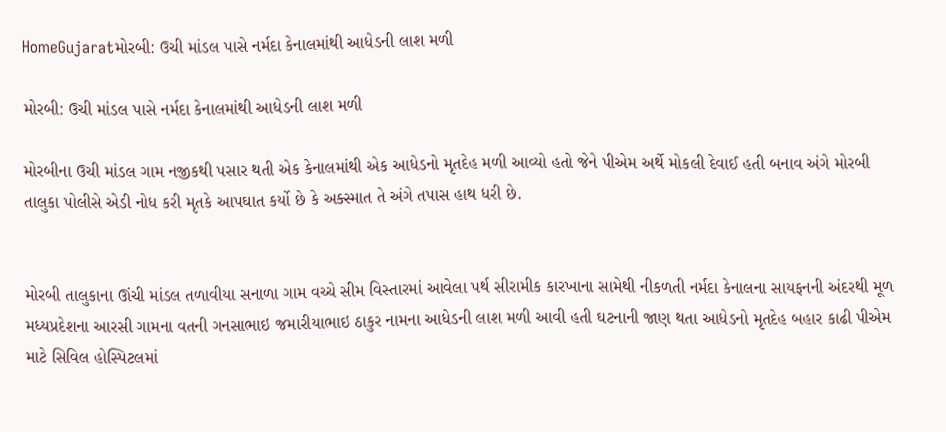HomeGujaratમોરબી: ઉચી માંડલ પાસે નર્મદા કેનાલમાંથી આધેડની લાશ મળી

મોરબી: ઉચી માંડલ પાસે નર્મદા કેનાલમાંથી આધેડની લાશ મળી

મોરબીના ઉચી માંડલ ગામ નજીકથી પસાર થતી એક કેનાલમાંથી એક આધેડનો મૃતદેહ મળી આવ્યો હતો જેને પીએમ અર્થે મોકલી દેવાઈ હતી બનાવ અંગે મોરબી તાલુકા પોલીસે એડી નોધ કરી મૃતકે આપઘાત કર્યો છે કે અક્સ્માત તે અંગે તપાસ હાથ ધરી છે.


મોરબી તાલુકાના ઊંચી માંડલ તળાવીયા સનાળા ગામ વચ્ચે સીમ વિસ્તારમાં આવેલા પર્થ સીરામીક કારખાના સામેથી નીકળતી નર્મદા કેનાલના સાયફનની અંદરથી મૂળ મધ્યપ્રદેશના આરસી ગામના વતની ગનસાભાઇ જમારીયાભાઇ ઠાકુર નામના આધેડની લાશ મળી આવી હતી ઘટનાની જાણ થતા આધેડનો મૃતદેહ બહાર કાઢી પીએમ માટે સિવિલ હોસ્પિટલમાં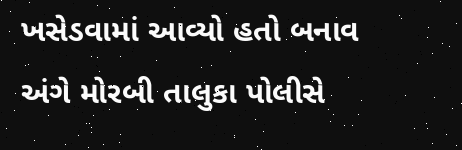ખસેડવામાં આવ્યો હતો બનાવ અંગે મોરબી તાલુકા પોલીસે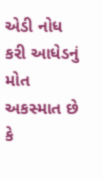એડી નોધ કરી આધેડનું મોત અકસ્માત છે કે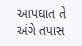આપઘાત તે અંગે તપાસ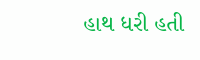હાથ ધરી હતી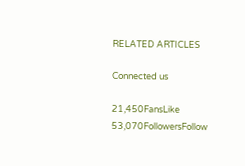RELATED ARTICLES

Connected us

21,450FansLike
53,070FollowersFollow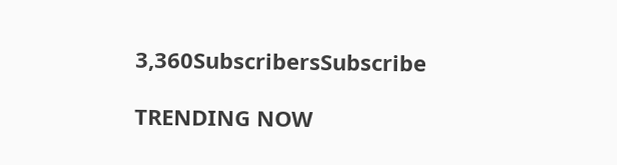3,360SubscribersSubscribe

TRENDING NOW